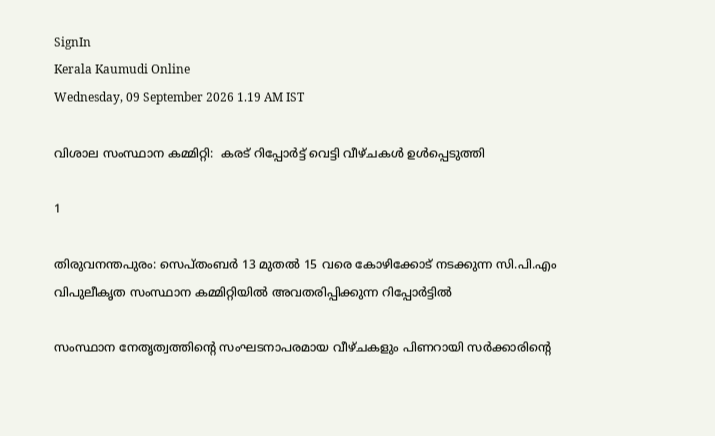SignIn
Kerala Kaumudi Online
Wednesday, 09 September 2026 1.19 AM IST

വിശാല സംസ്ഥാന കമ്മിറ്റി:  കരട് റിപ്പോർട്ട് വെട്ടി വീഴ്ചകൾ ഉൾപ്പെടുത്തി

1

തിരുവനന്തപുരം: സെപ്തംബർ 13 മുതൽ 15 വരെ കോഴിക്കോട് നടക്കുന്ന സി.പി.എം വിപുലീകൃത സംസ്ഥാന കമ്മിറ്റിയിൽ അവതരിപ്പിക്കുന്ന റിപ്പോർട്ടിൽ

സംസ്ഥാന നേതൃത്വത്തിന്റെ സംഘടനാപരമായ വീഴ്ചകളും പിണറായി സർക്കാരിന്റെ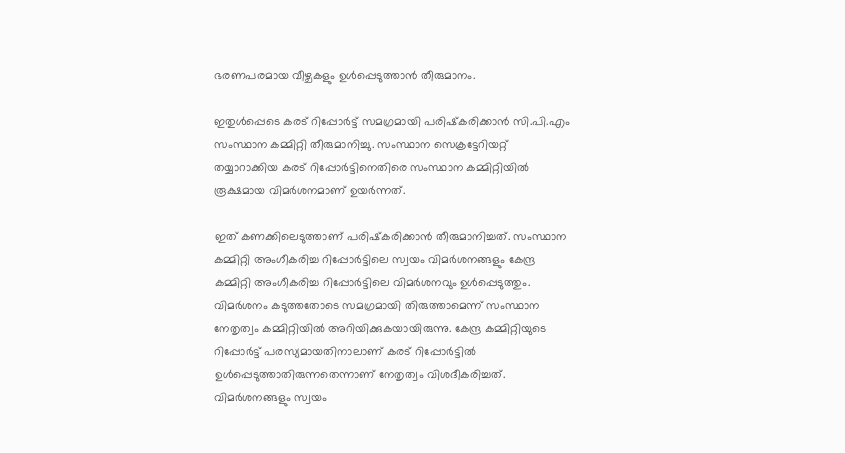ഭരണപരമായ വീഴ്ചകളും ഉൾപ്പെടുത്താൻ തീരുമാനം.

ഇതുൾപ്പെടെ കരട് റിപ്പോർട്ട് സമഗ്രമായി പരിഷ്‌കരിക്കാൻ സി.പി.എം സംസ്ഥാന കമ്മിറ്റി തീരുമാനിച്ചു. സംസ്ഥാന സെക്രട്ടേറിയറ്റ് തയ്യാറാക്കിയ കരട് റിപ്പോർട്ടിനെതിരെ സംസ്ഥാന കമ്മിറ്റിയിൽ രൂക്ഷമായ വിമർശനമാണ് ഉയർന്നത്.

ഇത് കണക്കിലെടുത്താണ് പരിഷ്‌കരിക്കാൻ തീരുമാനിച്ചത്. സംസ്ഥാന കമ്മിറ്റി അംഗീകരിച്ച റിപ്പോർട്ടിലെ സ്വയം വിമർശനങ്ങളും കേന്ദ്ര കമ്മിറ്റി അംഗീകരിച്ച റിപ്പോർട്ടിലെ വിമർശനവും ഉൾപ്പെടുത്തും. വിമർശനം കടുത്തതോടെ സമഗ്രമായി തിരുത്താമെന്ന് സംസ്ഥാന നേതൃത്വം കമ്മിറ്റിയിൽ അറിയിക്കുകയായിരുന്നു. കേന്ദ്ര കമ്മിറ്റിയുടെ റിപ്പോർട്ട് പരസ്യമായതിനാലാണ് കരട് റിപ്പോർട്ടിൽ ഉൾപ്പെടുത്താതിരുന്നതെന്നാണ് നേതൃത്വം വിശദീകരിച്ചത്. വിമർശനങ്ങളും സ്വയം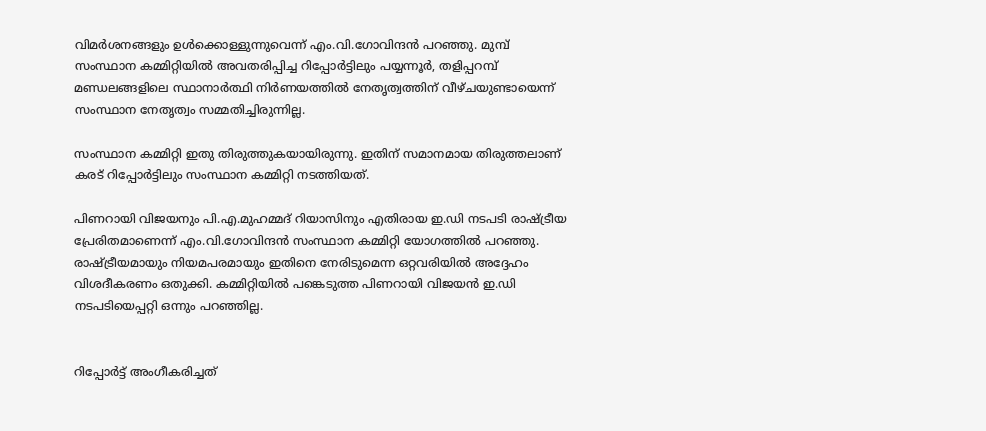വിമർശനങ്ങളും ഉൾക്കൊള്ളുന്നുവെന്ന് എം.വി.ഗോവിന്ദൻ പറഞ്ഞു. മുമ്പ് സംസ്ഥാന കമ്മിറ്റിയിൽ അവതരിപ്പിച്ച റിപ്പോർട്ടിലും പയ്യന്നൂർ, തളിപ്പറമ്പ് മണ്ഡലങ്ങളിലെ സ്ഥാനാർത്ഥി നിർണയത്തിൽ നേതൃത്വത്തിന് വീഴ്ചയുണ്ടായെന്ന് സംസ്ഥാന നേതൃത്വം സമ്മതിച്ചിരുന്നില്ല.

സംസ്ഥാന കമ്മിറ്റി ഇതു തിരുത്തുകയായിരുന്നു. ഇതിന് സമാനമായ തിരുത്തലാണ് കരട് റിപ്പോർട്ടിലും സംസ്ഥാന കമ്മിറ്റി നടത്തിയത്.

പിണറായി വിജയനും പി.എ.മുഹമ്മദ് റിയാസിനും എതിരായ ഇ.ഡി നടപടി രാഷ്ട്രീയ പ്രേരിതമാണെന്ന് എം.വി.ഗോവിന്ദൻ സംസ്ഥാന കമ്മിറ്റി യോഗത്തിൽ പറഞ്ഞു. രാഷ്ട്രീയമായും നിയമപരമായും ഇതിനെ നേരിടുമെന്ന ഒറ്റവരിയിൽ അദ്ദേഹം വിശദീകരണം ഒതുക്കി. കമ്മിറ്റിയിൽ പങ്കെടുത്ത പിണറായി വിജയൻ ഇ.ഡി നടപടിയെപ്പറ്റി ഒന്നും പറഞ്ഞില്ല.


റിപ്പോർട്ട് അംഗീകരിച്ചത്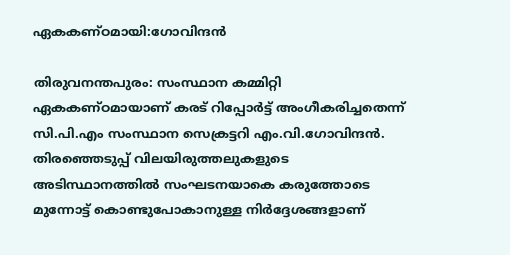ഏകകണ്ഠമായി:ഗോവിന്ദൻ

തിരുവനന്തപുരം: സംസ്ഥാന കമ്മിറ്റി ഏകകണ്ഠമായാണ് കരട് റിപ്പോർട്ട് അംഗീകരിച്ചതെന്ന് സി.പി.എം സംസ്ഥാന സെക്രട്ടറി എം.വി.ഗോവിന്ദൻ. തിരഞ്ഞെടുപ്പ് വിലയിരുത്തലുകളുടെ അടിസ്ഥാനത്തിൽ സംഘടനയാകെ കരുത്തോടെ മുന്നോട്ട് കൊണ്ടുപോകാനുള്ള നിർദ്ദേശങ്ങളാണ്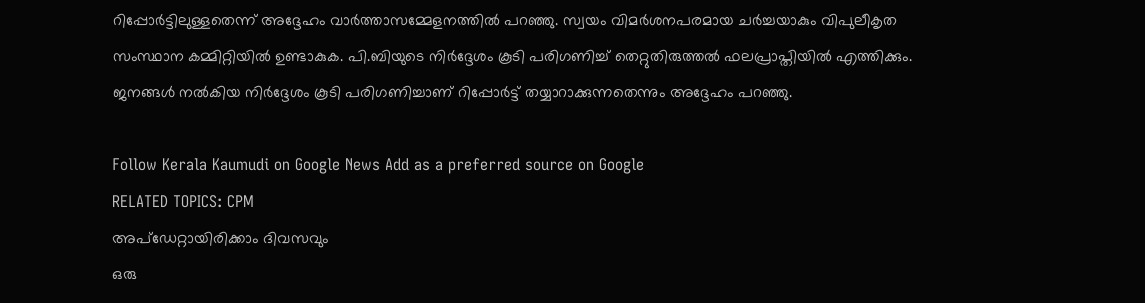റിപ്പോർട്ടിലുള്ളതെന്ന് അദ്ദേഹം വാർത്താസമ്മേളനത്തിൽ പറഞ്ഞു. സ്വയം വിമർശനപരമായ ചർച്ചയാകും വിപുലീകൃത സംസ്ഥാന കമ്മിറ്റിയിൽ ഉണ്ടാകുക. പി.ബിയുടെ നിർദ്ദേശം കൂടി പരിഗണിച്ച് തെറ്റുതിരുത്തൽ ഫലപ്രാപ്തിയിൽ എത്തിക്കും. ജനങ്ങൾ നൽകിയ നിർദ്ദേശം കൂടി പരിഗണിച്ചാണ് റിപ്പോർട്ട് തയ്യാറാക്കുന്നതെന്നും അദ്ദേഹം പറഞ്ഞു.

Follow Kerala Kaumudi on Google News Add as a preferred source on Google
RELATED TOPICS: CPM
അപ്ഡേറ്റായിരിക്കാം ദിവസവും
ഒരു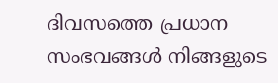ദിവസത്തെ പ്രധാന സംഭവങ്ങൾ നിങ്ങളുടെ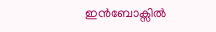ഇൻബോക്സിൽ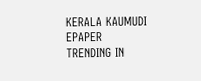KERALA KAUMUDI EPAPER
TRENDING IN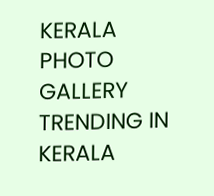KERALA
PHOTO GALLERY
TRENDING IN KERALA